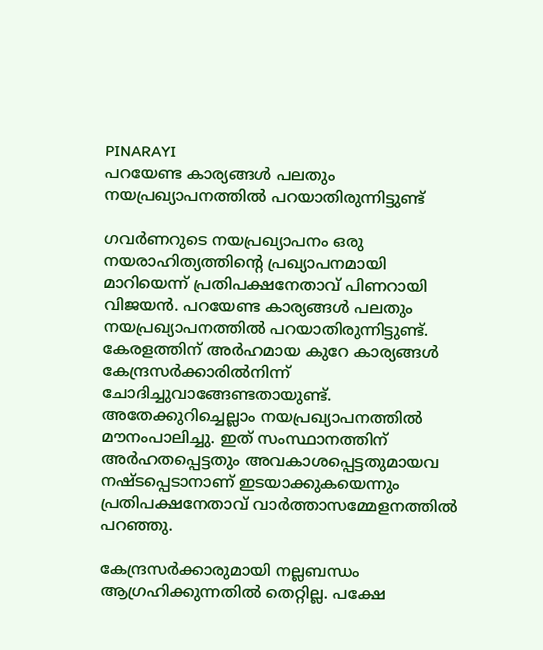PINARAYI
പറയേണ്ട കാര്യങ്ങൾ പലതും നയപ്രഖ്യാപനത്തിൽ പറയാതിരുന്നിട്ടുണ്ട്

ഗവർണറുടെ നയപ്രഖ്യാപനം ഒരു നയരാഹിത്യത്തിന്റെ പ്രഖ്യാപനമായി മാറിയെന്ന് പ്രതിപക്ഷനേതാവ് പിണറായി വിജയൻ. പറയേണ്ട കാര്യങ്ങൾ പലതും നയപ്രഖ്യാപനത്തിൽ പറയാതിരുന്നിട്ടുണ്ട്. കേരളത്തിന് അർഹമായ കുറേ കാര്യങ്ങൾ കേന്ദ്രസര്‍ക്കാരില്‍നിന്ന് ചോദിച്ചുവാങ്ങേണ്ടതായുണ്ട്. അതേക്കുറിച്ചെല്ലാം നയപ്രഖ്യാപനത്തിൽ മൗനംപാലിച്ചു. ഇത് സംസ്ഥാനത്തിന് അർഹതപ്പെട്ടതും അവകാശപ്പെട്ടതുമായവ നഷ്ടപ്പെടാനാണ് ഇടയാക്കുകയെന്നും പ്രതിപക്ഷനേതാവ് വാർത്താസമ്മേളനത്തിൽ പറഞ്ഞു.

കേന്ദ്രസർക്കാരുമായി നല്ലബന്ധം ആഗ്രഹിക്കുന്നതിൽ തെറ്റില്ല. പക്ഷേ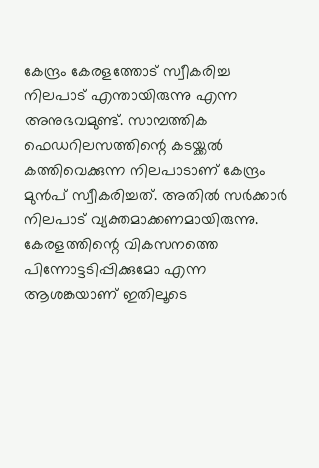കേന്ദ്രം കേരളത്തോട് സ്വീകരിച്ച നിലപാട് എന്തായിരുന്നു എന്ന അനുഭവമുണ്ട്. സാമ്പത്തിക ഫെഡറിലസത്തിന്റെ കടയ്ക്കൽ കത്തിവെക്കുന്ന നിലപാടാണ് കേന്ദ്രം മുൻപ് സ്വീകരിച്ചത്. അതിൽ സർക്കാർ നിലപാട് വ്യക്തമാക്കണമായിരുന്നു. കേരളത്തിന്റെ വികസനത്തെ പിന്നോട്ടടിപ്പിക്കുമോ എന്ന ആശങ്കയാണ് ഇതിലൂടെ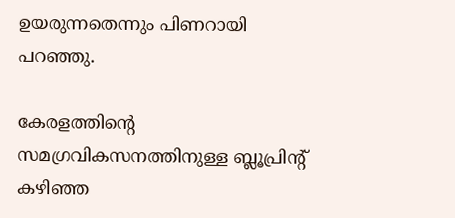ഉയരുന്നതെന്നും പിണറായി പറഞ്ഞു.

കേരളത്തിന്റെ സമഗ്രവികസനത്തിനുള്ള ബ്ലൂപ്രിന്റ് കഴിഞ്ഞ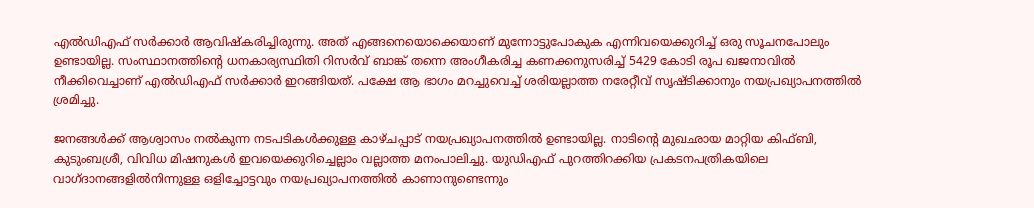എൽഡിഎഫ് സർക്കാർ ആവിഷ്കരിച്ചിരുന്നു. അത് എങ്ങനെയൊക്കെയാണ് മുന്നോട്ടുപോകുക എന്നിവയെക്കുറിച്ച് ഒരു സൂചനപോലും ഉണ്ടായില്ല. സംസ്ഥാനത്തിന്റെ ധനകാര്യസ്ഥിതി റിസർവ് ബാങ്ക് തന്നെ അംഗീകരിച്ച കണക്കനുസരിച്ച് 5429 കോടി രൂപ ഖജനാവിൽ നീക്കിവെച്ചാണ് എൽഡിഎഫ് സർക്കാർ ഇറങ്ങിയത്. പക്ഷേ ആ ഭാഗം മറച്ചുവെച്ച് ശരിയല്ലാത്ത നരേറ്റീവ് സൃഷ്ടിക്കാനും നയപ്രഖ്യാപനത്തിൽ ശ്രമിച്ചു.

ജനങ്ങൾക്ക് ആശ്വാസം നൽകുന്ന നടപടികൾക്കുള്ള കാഴ്ചപ്പാട് നയപ്രഖ്യാപനത്തിൽ ഉണ്ടായില്ല. നാടിന്റെ മുഖഛായ മാറ്റിയ കിഫ്ബി, കുടുംബശ്രീ, വിവിധ മിഷനുകൾ ഇവയെക്കുറിച്ചെല്ലാം വല്ലാത്ത മനംപാലിച്ചു. യുഡിഎഫ് പുറത്തിറക്കിയ പ്രകടനപത്രികയിലെ വാഗ്ദാനങ്ങളിൽനിന്നുള്ള ഒളിച്ചോട്ടവും നയപ്രഖ്യാപനത്തിൽ കാണാനുണ്ടെന്നും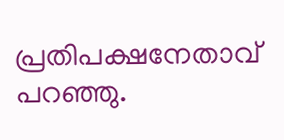പ്രതിപക്ഷനേതാവ് പറഞ്ഞു.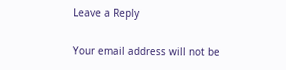Leave a Reply

Your email address will not be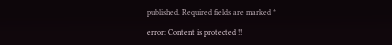published. Required fields are marked *

error: Content is protected !!